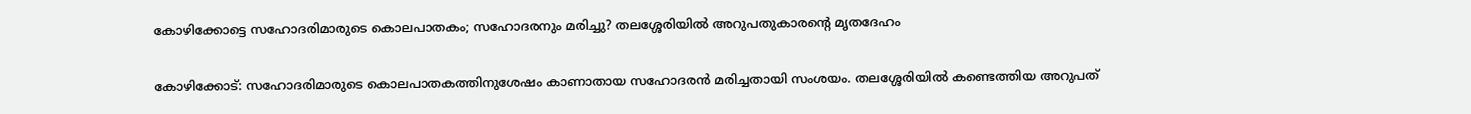കോഴിക്കോട്ടെ സഹോദരിമാരുടെ കൊലപാതകം; സഹോദരനും മരിച്ചു? തലശ്ശേരിയിൽ അറുപതുകാരന്റെ മൃതദേഹം

കോഴിക്കോട്: സഹോദരിമാരുടെ കൊലപാതകത്തിനുശേഷം കാണാതായ സഹോദരന്‍ മരിച്ചതായി സംശയം. തലശ്ശേരിയിൽ കണ്ടെത്തിയ അറുപത്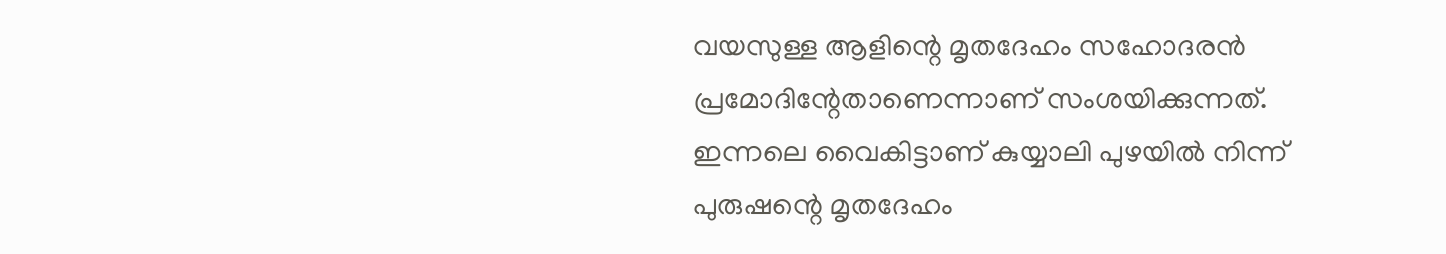വയസുള്ള ആളിന്റെ മൃതദേഹം സഹോദരൻ പ്രമോദിന്റേതാണെന്നാണ് സംശയിക്കുന്നത്. ഇന്നലെ വൈകിട്ടാണ് കുയ്യാലി പുഴയിൽ നിന്ന് പുരുഷന്റെ മൃതദേഹം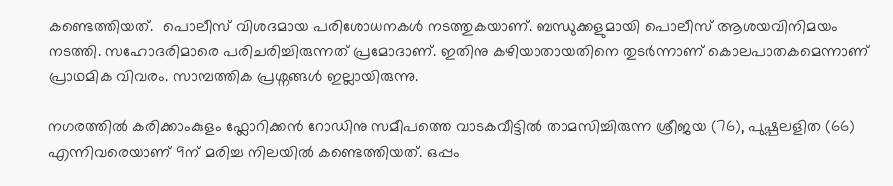കണ്ടെത്തിയത്.  പൊലീസ് വിശദമായ പരിശോധനകൾ നടത്തുകയാണ്. ബന്ധുക്കളുമായി പൊലീസ് ആശയവിനിമയം നടത്തി. സഹോദരിമാരെ പരിചരിച്ചിരുന്നത് പ്രമോദാണ്. ഇതിനു കഴിയാതായതിനെ തുടർന്നാണ് കൊലപാതകമെന്നാണ് പ്രാഥമിക വിവരം. സാമ്പത്തിക പ്രശ്നങ്ങൾ ഇല്ലായിരുന്നു.

നഗരത്തിൽ കരിക്കാംകുളം ഫ്ലോറിക്കൻ റോഡിനു സമീപത്തെ വാടകവീട്ടിൽ താമസിച്ചിരുന്ന ശ്രീജയ (76), പുഷ്പലളിത (66) എന്നിവരെയാണ് 9ന് മരിച്ച നിലയിൽ കണ്ടെത്തിയത്. ഒപ്പം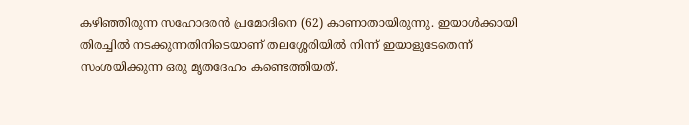കഴിഞ്ഞിരുന്ന സഹോദരൻ പ്രമോദിനെ (62) കാണാതായിരുന്നു. ഇയാൾക്കായി തിരച്ചിൽ നടക്കുന്നതിനിടെയാണ് തലശ്ശേരിയിൽ നിന്ന് ഇയാളുടേതെന്ന് സംശയിക്കുന്ന ഒരു മൃതദേഹം കണ്ടെത്തിയത്.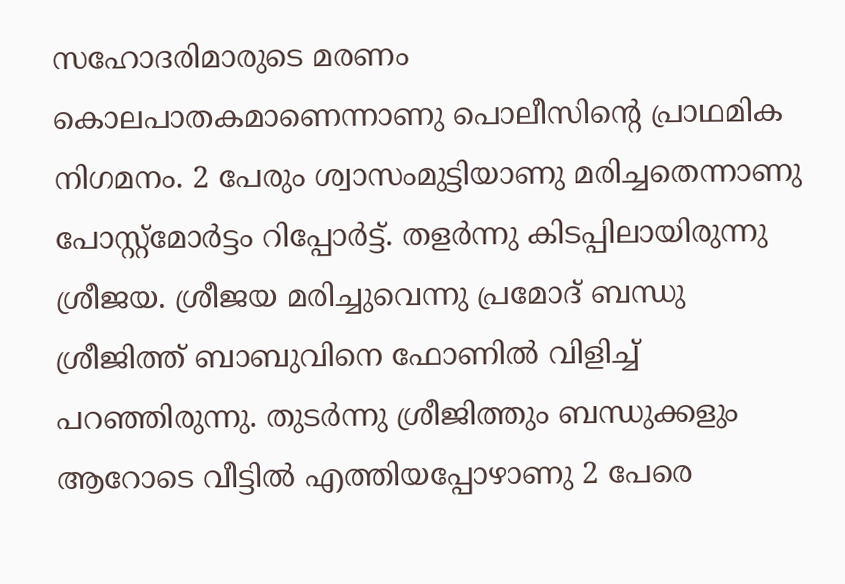സഹോദരിമാരുടെ മരണം കൊലപാതകമാണെന്നാണു പൊലീസിന്റെ പ്രാഥമിക നിഗമനം. 2 പേരും ശ്വാസംമുട്ടിയാണു മരിച്ചതെന്നാണു പോസ്റ്റ്‍മോർട്ടം റിപ്പോർട്ട്. തളർന്നു കിടപ്പിലായിരുന്നു ശ്രീജയ. ശ്രീജയ മരിച്ചുവെന്നു പ്രമോദ് ബന്ധു ശ്രീജിത്ത് ബാബുവിനെ ഫോണിൽ വിളിച്ച് പറഞ്ഞിരുന്നു. തുടർന്നു ശ്രീജിത്തും ബന്ധുക്കളും ആറോടെ വീട്ടിൽ എത്തിയപ്പോഴാണു 2 പേരെ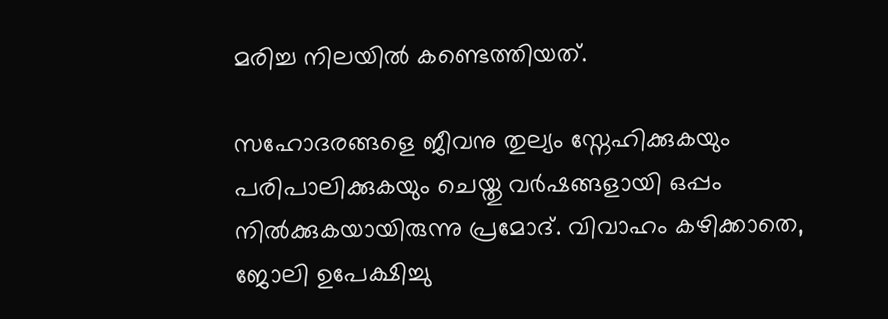മരിച്ച നിലയിൽ കണ്ടെത്തിയത്.

സഹോദരങ്ങളെ ജീവനു തുല്യം സ്നേഹിക്കുകയും പരിപാലിക്കുകയും ചെയ്തു വർഷങ്ങളായി ഒപ്പം നിൽക്കുകയായിരുന്നു പ്രമോദ്. വിവാഹം കഴിക്കാതെ, ജോലി ഉപേക്ഷിച്ചു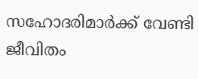സഹോദരിമാർക്ക് വേണ്ടി ജീവിതം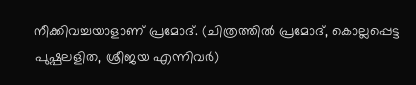നീക്കിവച്ചയാളാണ് പ്രമോദ്. (ചിത്രത്തിൽ പ്രമോദ്, കൊല്ലപ്പെട്ട പുഷ്പലളിത, ശ്രീജയ എന്നിവർ)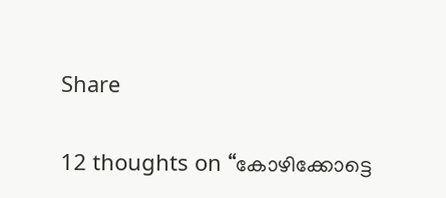Share

12 thoughts on “കോഴിക്കോട്ടെ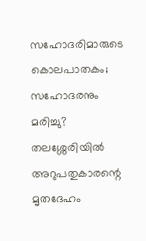സഹോദരിമാരുടെ കൊലപാതകം; സഹോദരനും മരിച്ചു? തലശ്ശേരിയിൽ അറുപതുകാരന്റെ മൃതദേഹം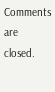Comments are closed.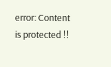error: Content is protected !!